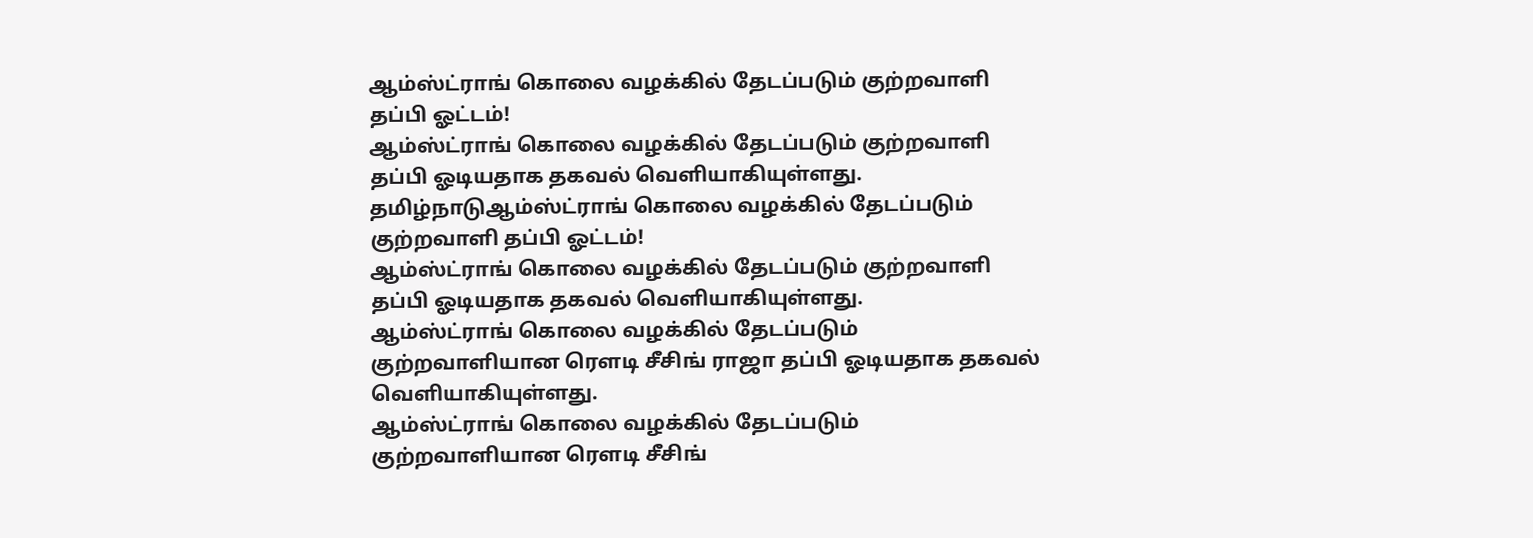ஆம்ஸ்ட்ராங் கொலை வழக்கில் தேடப்படும் குற்றவாளி தப்பி ஓட்டம்!
ஆம்ஸ்ட்ராங் கொலை வழக்கில் தேடப்படும் குற்றவாளி தப்பி ஓடியதாக தகவல் வெளியாகியுள்ளது.
தமிழ்நாடுஆம்ஸ்ட்ராங் கொலை வழக்கில் தேடப்படும் குற்றவாளி தப்பி ஓட்டம்!
ஆம்ஸ்ட்ராங் கொலை வழக்கில் தேடப்படும் குற்றவாளி தப்பி ஓடியதாக தகவல் வெளியாகியுள்ளது.
ஆம்ஸ்ட்ராங் கொலை வழக்கில் தேடப்படும் குற்றவாளியான ரௌடி சீசிங் ராஜா தப்பி ஓடியதாக தகவல் வெளியாகியுள்ளது.
ஆம்ஸ்ட்ராங் கொலை வழக்கில் தேடப்படும் குற்றவாளியான ரௌடி சீசிங்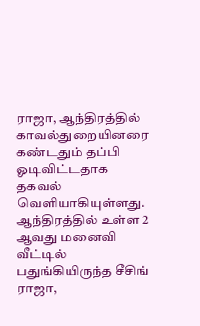ராஜா, ஆந்திரத்தில் காவல்துறையினரை கண்டதும் தப்பி ஓடிவிட்டதாக தகவல் வெளியாகியுள்ளது.
ஆந்திரத்தில் உள்ள 2 ஆவது மனைவி வீட்டில் பதுங்கியிருந்த சீசிங் ராஜா,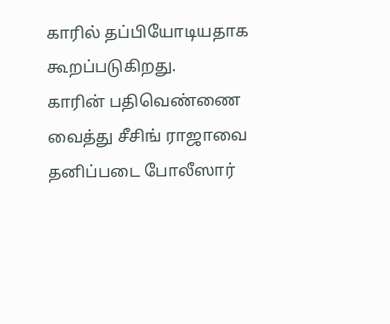காரில் தப்பியோடியதாக கூறப்படுகிறது.
காரின் பதிவெண்ணை வைத்து சீசிங் ராஜாவை தனிப்படை போலீஸார்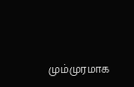மும்முரமாக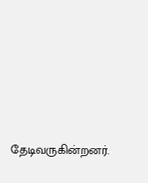தேடிவருகின்றனர்.